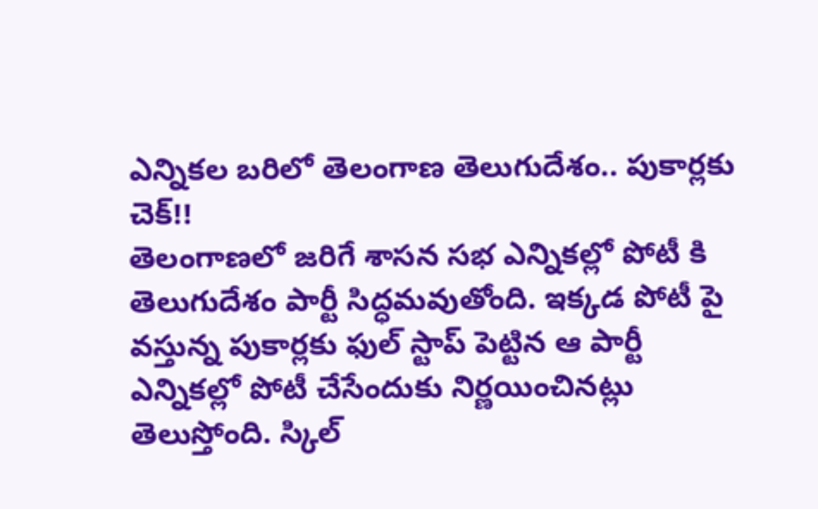ఎన్నికల బరిలో తెలంగాణ తెలుగుదేశం.. పుకార్లకు చెక్!!
తెలంగాణలో జరిగే శాసన సభ ఎన్నికల్లో పోటీ కి తెలుగుదేశం పార్టీ సిద్ధమవుతోంది. ఇక్కడ పోటీ పై వస్తున్న పుకార్లకు ఫుల్ స్టాప్ పెట్టిన ఆ పార్టీ ఎన్నికల్లో పోటీ చేసేందుకు నిర్ణయించినట్లు తెలుస్తోంది. స్కిల్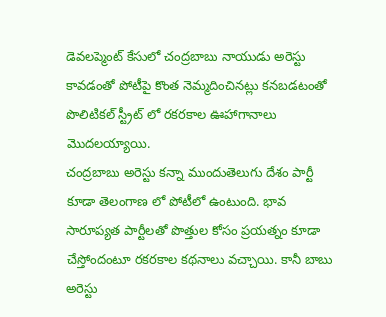డెవలప్మెంట్ కేసులో చంద్రబాబు నాయుడు అరెస్టు కావడంతో పోటీపై కొంత నెమ్మదించినట్లు కనబడటంతో పొలిటికల్ స్ట్రీట్ లో రకరకాల ఊహాగానాలు మొదలయ్యాయి.
చంద్రబాబు అరెస్టు కన్నా ముందుతెలుగు దేశం పార్టీ కూడా తెలంగాణ లో పోటీలో ఉంటుంది. భావ సారూప్యత పార్టీలతో పొత్తుల కోసం ప్రయత్నం కూడా చేస్తోందంటూ రకరకాల కథనాలు వచ్చాయి. కానీ బాబు అరెస్టు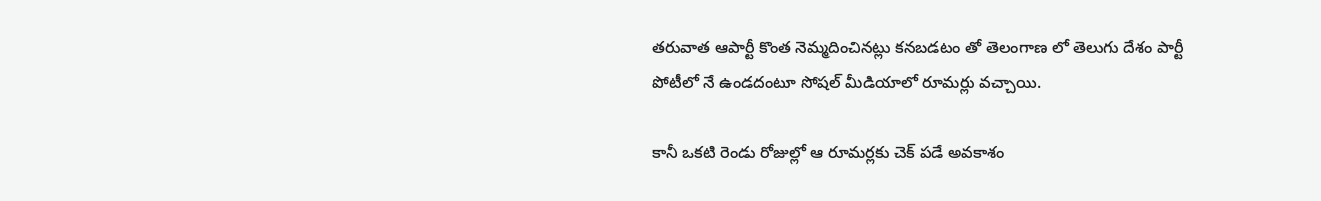తరువాత ఆపార్టీ కొంత నెమ్మదించినట్లు కనబడటం తో తెలంగాణ లో తెలుగు దేశం పార్టీ పోటీలో నే ఉండదంటూ సోషల్ మీడియాలో రూమర్లు వచ్చాయి.

కానీ ఒకటి రెండు రోజుల్లో ఆ రూమర్లకు చెక్ పడే అవకాశం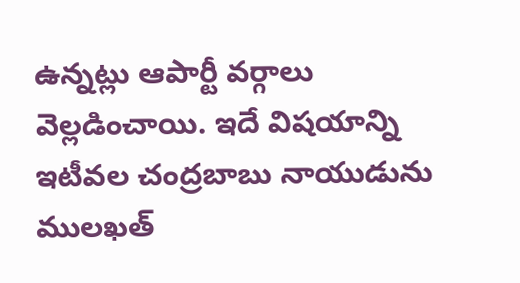ఉన్నట్లు ఆపార్టీ వర్గాలు వెల్లడించాయి. ఇదే విషయాన్ని ఇటీవల చంద్రబాబు నాయుడును ములఖత్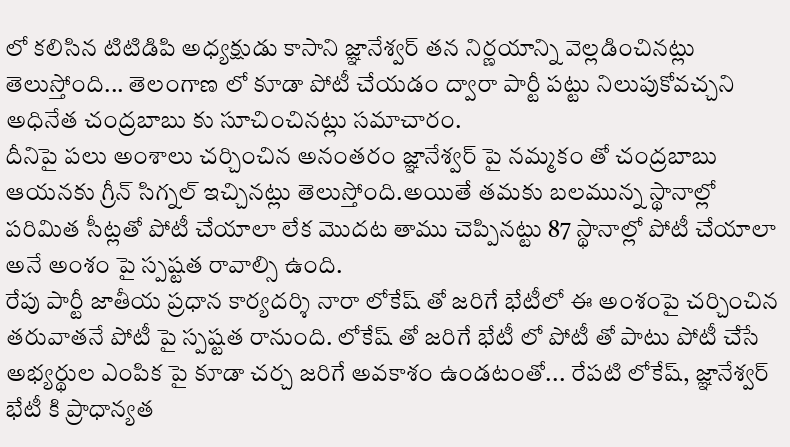లో కలిసిన టిటిడిపి అధ్యక్షుడు కాసాని జ్ఞానేశ్వర్ తన నిర్ణయాన్ని వెల్లడించినట్లు తెలుస్తోంది... తెలంగాణ లో కూడా పోటీ చేయడం ద్వారా పార్టీ పట్టు నిలుపుకోవచ్చని అధినేత చంద్రబాబు కు సూచించినట్లు సమాచారం.
దీనిపై పలు అంశాలు చర్చించిన అనంతరం జ్ఞానేశ్వర్ పై నమ్మకం తో చంద్రబాబు ఆయనకు గ్రీన్ సిగ్నల్ ఇచ్చినట్లు తెలుస్తోంది.అయితే తమకు బలమున్న స్థానాల్లో పరిమిత సీట్లతో పోటీ చేయాలా లేక మొదట తాము చెప్పినట్టు 87 స్థానాల్లో పోటీ చేయాలా అనే అంశం పై స్పష్టత రావాల్సి ఉంది.
రేపు పార్టీ జాతీయ ప్రధాన కార్యదర్శి నారా లోకేష్ తో జరిగే భేటీలో ఈ అంశంపై చర్చించిన తరువాతనే పోటీ పై స్పష్టత రానుంది. లోకేష్ తో జరిగే భేటీ లో పోటీ తో పాటు పోటీ చేసే అభ్యర్థుల ఎంపిక పై కూడా చర్చ జరిగే అవకాశం ఉండటంతో... రేపటి లోకేష్, జ్ఞానేశ్వర్ భేటీ కి ప్రాధాన్యత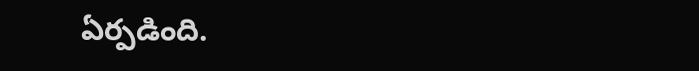ఏర్పడింది.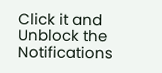Click it and Unblock the Notifications